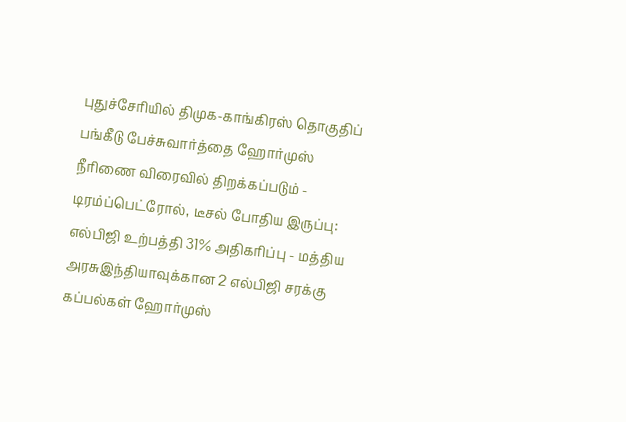புதுச்சேரியில் திமுக-காங்கிரஸ் தொகுதிப் பங்கீடு பேச்சுவார்த்தை ஹோர்முஸ் நீரிணை விரைவில் திறக்கப்படும் - டிரம்ப்பெட்ரோல், டீசல் போதிய இருப்பு: எல்பிஜி உற்பத்தி 31% அதிகரிப்பு - மத்திய அரசுஇந்தியாவுக்கான 2 எல்பிஜி சரக்கு கப்பல்கள் ஹோர்முஸ்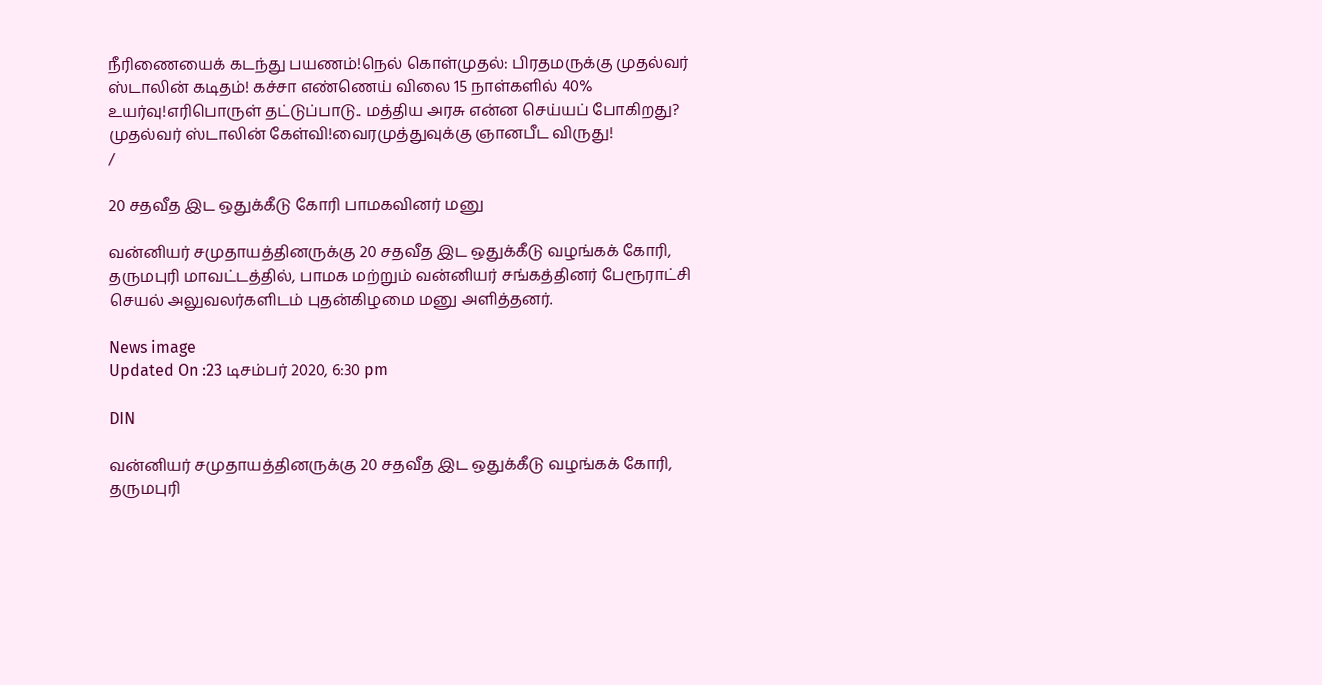நீரிணையைக் கடந்து பயணம்!நெல் கொள்முதல்: பிரதமருக்கு முதல்வர் ஸ்டாலின் கடிதம்! கச்சா எண்ணெய் விலை 15 நாள்களில் 40% உயர்வு!எரிபொருள் தட்டுப்பாடு.. மத்திய அரசு என்ன செய்யப் போகிறது? முதல்வர் ஸ்டாலின் கேள்வி!வைரமுத்துவுக்கு ஞானபீட விருது!
/

20 சதவீத இட ஒதுக்கீடு கோரி பாமகவினர் மனு

வன்னியர் சமுதாயத்தினருக்கு 20 சதவீத இட ஒதுக்கீடு வழங்கக் கோரி, தருமபுரி மாவட்டத்தில், பாமக மற்றும் வன்னியர் சங்கத்தினர் பேரூராட்சி செயல் அலுவலர்களிடம் புதன்கிழமை மனு அளித்தனர்.

News image
Updated On :23 டிசம்பர் 2020, 6:30 pm

DIN

வன்னியர் சமுதாயத்தினருக்கு 20 சதவீத இட ஒதுக்கீடு வழங்கக் கோரி, தருமபுரி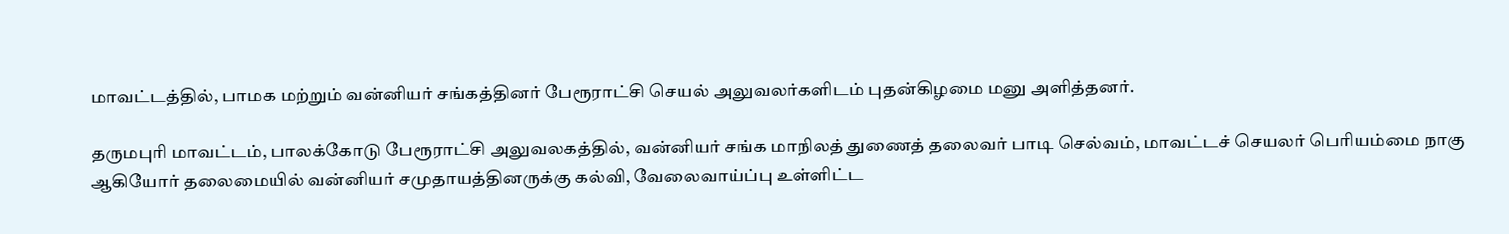மாவட்டத்தில், பாமக மற்றும் வன்னியர் சங்கத்தினர் பேரூராட்சி செயல் அலுவலர்களிடம் புதன்கிழமை மனு அளித்தனர்.

தருமபுரி மாவட்டம், பாலக்கோடு பேரூராட்சி அலுவலகத்தில், வன்னியர் சங்க மாநிலத் துணைத் தலைவர் பாடி செல்வம், மாவட்டச் செயலர் பெரியம்மை நாகு ஆகியோர் தலைமையில் வன்னியர் சமுதாயத்தினருக்கு கல்வி, வேலைவாய்ப்பு உள்ளிட்ட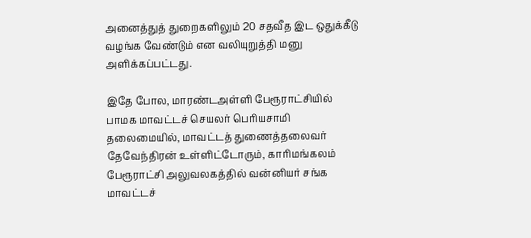அனைத்துத் துறைகளிலும் 20 சதவீத இட ஒதுக்கீடு வழங்க வேண்டும் என வலியுறுத்தி மனு அளிக்கப்பட்டது.

இதே போல, மாரண்டஅள்ளி பேரூராட்சியில் பாமக மாவட்டச் செயலர் பெரியசாமி தலைமையில், மாவட்டத் துணைத்தலைவர் தேவேந்திரன் உள்ளிட்டோரும், காரிமங்கலம் பேரூராட்சி அலுவலகத்தில் வன்னியர் சங்க மாவட்டச்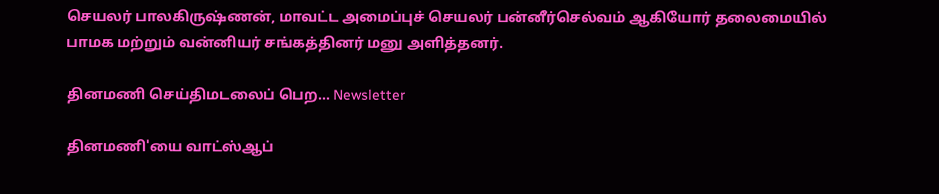செயலர் பாலகிருஷ்ணன், மாவட்ட அமைப்புச் செயலர் பன்னீர்செல்வம் ஆகியோர் தலைமையில் பாமக மற்றும் வன்னியர் சங்கத்தினர் மனு அளித்தனர்.

தினமணி செய்திமடலைப் பெற... Newsletter

தினமணி'யை வாட்ஸ்ஆப்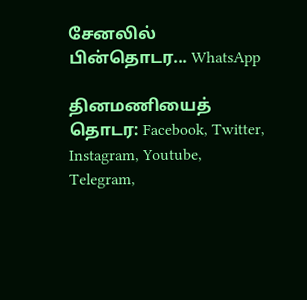சேனலில் பின்தொடர... WhatsApp

தினமணியைத் தொடர: Facebook, Twitter, Instagram, Youtube, Telegram,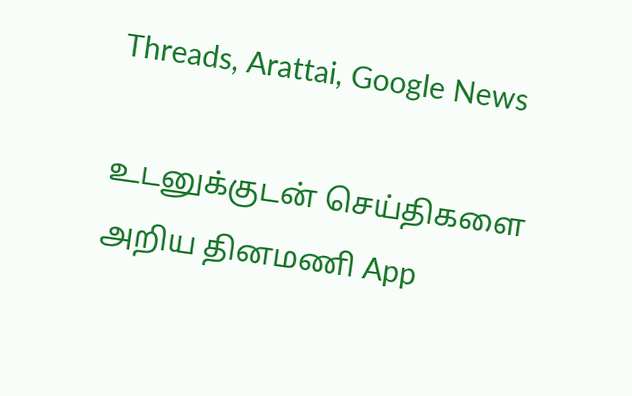Threads, Arattai, Google News

உடனுக்குடன் செய்திகளை அறிய தினமணி App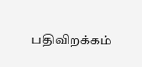பதிவிறக்கம்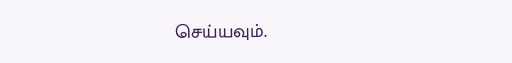செய்யவும்.